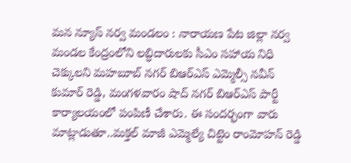మన న్యూస్ నర్వ మండలం : నారాయణ పేట జిల్లా నర్వ మండల కేంద్రంలోని లబ్ధిదారులకు సీఎం సహాయ నిధి చెక్కులని మహబూబ్ నగర్ బిఆర్ఎస్ ఎమ్మెల్సీ నవీన్ కుమార్ రెడ్డి, మంగళవారం షాద్ నగర్ బిఆర్ఎస్ పార్టీ కార్యాలయంలో పంపిణీ చేశారు. ఈ సందర్భంగా వారు మాట్లాడుతూ..మక్తల్ మాజీ ఎమ్మెల్యే చిట్టెం రాంమోహన్ రెడ్డి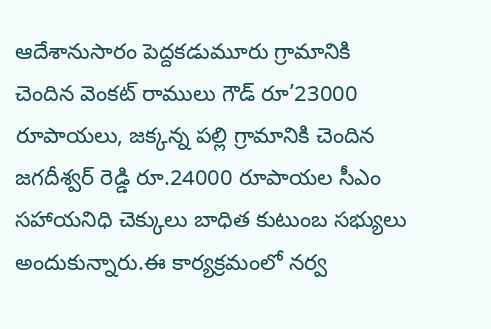ఆదేశానుసారం పెద్దకడుమూరు గ్రామానికి చెందిన వెంకట్ రాములు గౌడ్ రూ’23000 రూపాయలు, జక్కన్న పల్లి గ్రామానికి చెందిన జగదీశ్వర్ రెడ్డి రూ.24000 రూపాయల సీఎం సహాయనిధి చెక్కులు బాధిత కుటుంబ సభ్యులు అందుకున్నారు.ఈ కార్యక్రమంలో నర్వ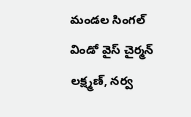మండల సింగల్ విండో వైస్ చైర్మన్ లక్ష్మణ్, నర్వ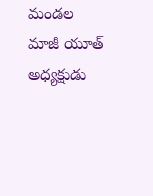మండల మాజీ యూత్ అధ్యక్షుడు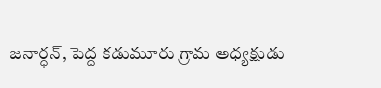జనార్ధన్, పెద్ద కడుమూరు గ్రామ అధ్యక్షుడు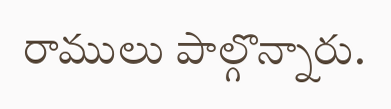రాములు పాల్గొన్నారు.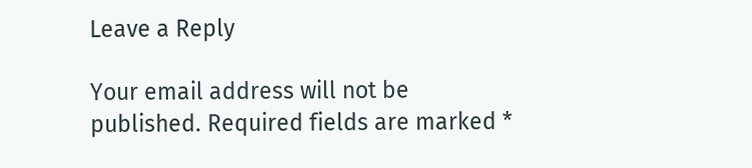Leave a Reply

Your email address will not be published. Required fields are marked *